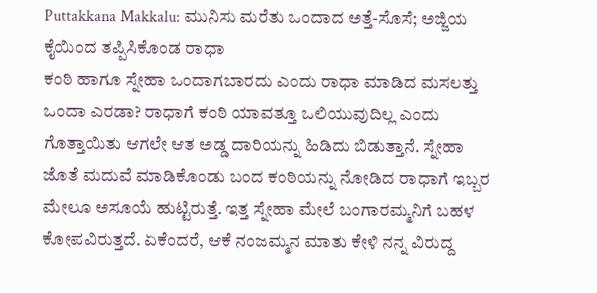Puttakkana Makkalu: ಮುನಿಸು ಮರೆತು ಒಂದಾದ ಅತ್ತೆ-ಸೊಸೆ; ಅಜ್ಜಿಯ ಕೈಯಿಂದ ತಪ್ಪಿಸಿಕೊಂಡ ರಾಧಾ
ಕಂಠಿ ಹಾಗೂ ಸ್ನೇಹಾ ಒಂದಾಗಬಾರದು ಎಂದು ರಾಧಾ ಮಾಡಿದ ಮಸಲತ್ತು ಒಂದಾ ಎರಡಾ? ರಾಧಾಗೆ ಕಂಠಿ ಯಾವತ್ತೂ ಒಲಿಯುವುದಿಲ್ಲ ಎಂದು ಗೊತ್ತಾಯಿತು ಆಗಲೇ ಆತ ಅಡ್ಡ ದಾರಿಯನ್ನು ಹಿಡಿದು ಬಿಡುತ್ತಾನೆ. ಸ್ನೇಹಾ ಜೊತೆ ಮದುವೆ ಮಾಡಿಕೊಂಡು ಬಂದ ಕಂಠಿಯನ್ನು ನೋಡಿದ ರಾಧಾಗೆ ಇಬ್ಬರ ಮೇಲೂ ಅಸೂಯೆ ಹುಟ್ಟಿರುತ್ತೆ. ಇತ್ತ ಸ್ನೇಹಾ ಮೇಲೆ ಬಂಗಾರಮ್ಮನಿಗೆ ಬಹಳ ಕೋಪವಿರುತ್ತದೆ. ಏಕೆಂದರೆ, ಆಕೆ ನಂಜಮ್ಮನ ಮಾತು ಕೇಳಿ ನನ್ನ ವಿರುದ್ದ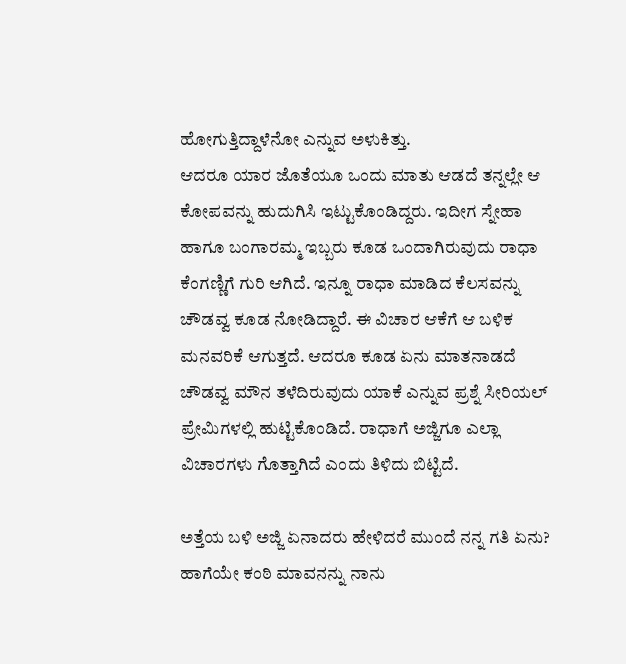ಹೋಗುತ್ತಿದ್ದಾಳೆನೋ ಎನ್ನುವ ಅಳುಕಿತ್ತು.
ಆದರೂ ಯಾರ ಜೊತೆಯೂ ಒಂದು ಮಾತು ಆಡದೆ ತನ್ನಲ್ಲೇ ಆ ಕೋಪವನ್ನು ಹುದುಗಿಸಿ ಇಟ್ಟುಕೊಂಡಿದ್ದರು. ಇದೀಗ ಸ್ನೇಹಾ ಹಾಗೂ ಬಂಗಾರಮ್ಮ ಇಬ್ಬರು ಕೂಡ ಒಂದಾಗಿರುವುದು ರಾಧಾ ಕೆಂಗಣ್ಣಿಗೆ ಗುರಿ ಆಗಿದೆ. ಇನ್ನೂ ರಾಧಾ ಮಾಡಿದ ಕೆಲಸವನ್ನು ಚೌಡವ್ವ ಕೂಡ ನೋಡಿದ್ದಾರೆ. ಈ ವಿಚಾರ ಆಕೆಗೆ ಆ ಬಳಿಕ ಮನವರಿಕೆ ಆಗುತ್ತದೆ. ಆದರೂ ಕೂಡ ಏನು ಮಾತನಾಡದೆ ಚೌಡವ್ವ ಮೌನ ತಳೆದಿರುವುದು ಯಾಕೆ ಎನ್ನುವ ಪ್ರಶ್ನೆ ಸೀರಿಯಲ್ ಪ್ರೇಮಿಗಳಲ್ಲಿ ಹುಟ್ಟಿಕೊಂಡಿದೆ. ರಾಧಾಗೆ ಅಜ್ಜಿಗೂ ಎಲ್ಲಾ ವಿಚಾರಗಳು ಗೊತ್ತಾಗಿದೆ ಎಂದು ತಿಳಿದು ಬಿಟ್ಟಿದೆ.

ಅತ್ತೆಯ ಬಳಿ ಅಜ್ಜಿ ಏನಾದರು ಹೇಳಿದರೆ ಮುಂದೆ ನನ್ನ ಗತಿ ಏನು? ಹಾಗೆಯೇ ಕಂಠಿ ಮಾವನನ್ನು ನಾನು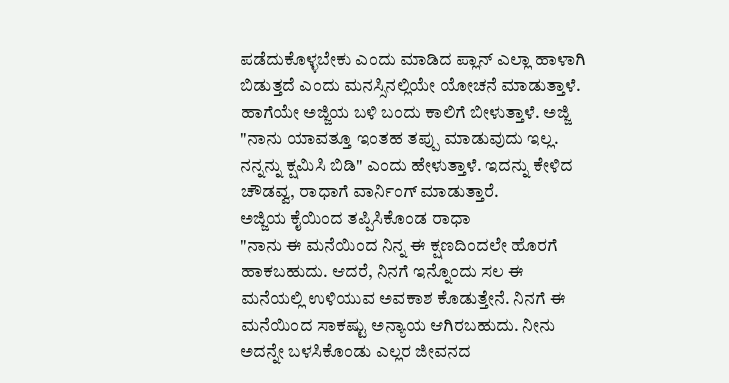ಪಡೆದುಕೊಳ್ಳಬೇಕು ಎಂದು ಮಾಡಿದ ಪ್ಲಾನ್ ಎಲ್ಲಾ ಹಾಳಾಗಿ ಬಿಡುತ್ತದೆ ಎಂದು ಮನಸ್ಸಿನಲ್ಲಿಯೇ ಯೋಚನೆ ಮಾಡುತ್ತಾಳೆ. ಹಾಗೆಯೇ ಅಜ್ಜಿಯ ಬಳಿ ಬಂದು ಕಾಲಿಗೆ ಬೀಳುತ್ತಾಳೆ. ಅಜ್ಜಿ "ನಾನು ಯಾವತ್ತೂ ಇಂತಹ ತಪ್ಪು ಮಾಡುವುದು ಇಲ್ಲ. ನನ್ನನ್ನು ಕ್ಷಮಿಸಿ ಬಿಡಿ" ಎಂದು ಹೇಳುತ್ತಾಳೆ. ಇದನ್ನು ಕೇಳಿದ ಚೌಡವ್ವ, ರಾಧಾಗೆ ವಾರ್ನಿಂಗ್ ಮಾಡುತ್ತಾರೆ.
ಅಜ್ಜಿಯ ಕೈಯಿಂದ ತಪ್ಪಿಸಿಕೊಂಡ ರಾಧಾ
"ನಾನು ಈ ಮನೆಯಿಂದ ನಿನ್ನ ಈ ಕ್ಷಣದಿಂದಲೇ ಹೊರಗೆ ಹಾಕಬಹುದು. ಆದರೆ, ನಿನಗೆ ಇನ್ನೊಂದು ಸಲ ಈ ಮನೆಯಲ್ಲಿ ಉಳಿಯುವ ಅವಕಾಶ ಕೊಡುತ್ತೇನೆ. ನಿನಗೆ ಈ ಮನೆಯಿಂದ ಸಾಕಷ್ಟು ಅನ್ಯಾಯ ಆಗಿರಬಹುದು. ನೀನು ಅದನ್ನೇ ಬಳಸಿಕೊಂಡು ಎಲ್ಲರ ಜೀವನದ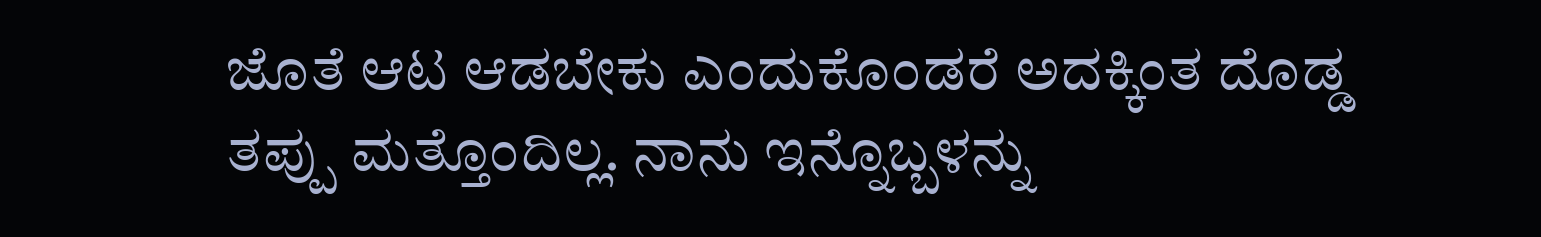ಜೊತೆ ಆಟ ಆಡಬೇಕು ಎಂದುಕೊಂಡರೆ ಅದಕ್ಕಿಂತ ದೊಡ್ಡ ತಪ್ಪು ಮತ್ತೊಂದಿಲ್ಲ. ನಾನು ಇನ್ನೊಬ್ಬಳನ್ನು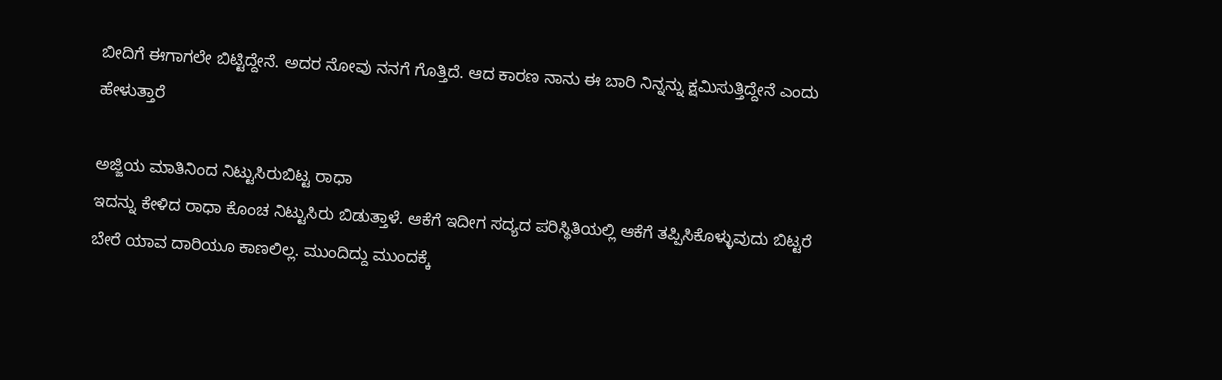ಬೀದಿಗೆ ಈಗಾಗಲೇ ಬಿಟ್ಟಿದ್ದೇನೆ. ಅದರ ನೋವು ನನಗೆ ಗೊತ್ತಿದೆ. ಆದ ಕಾರಣ ನಾನು ಈ ಬಾರಿ ನಿನ್ನನ್ನು ಕ್ಷಮಿಸುತ್ತಿದ್ದೇನೆ ಎಂದು ಹೇಳುತ್ತಾರೆ

ಅಜ್ಜಿಯ ಮಾತಿನಿಂದ ನಿಟ್ಟುಸಿರುಬಿಟ್ಟ ರಾಧಾ
ಇದನ್ನು ಕೇಳಿದ ರಾಧಾ ಕೊಂಚ ನಿಟ್ಟುಸಿರು ಬಿಡುತ್ತಾಳೆ. ಆಕೆಗೆ ಇದೀಗ ಸದ್ಯದ ಪರಿಸ್ಥಿತಿಯಲ್ಲಿ ಆಕೆಗೆ ತಪ್ಪಿಸಿಕೊಳ್ಳುವುದು ಬಿಟ್ಟರೆ ಬೇರೆ ಯಾವ ದಾರಿಯೂ ಕಾಣಲಿಲ್ಲ. ಮುಂದಿದ್ದು ಮುಂದಕ್ಕೆ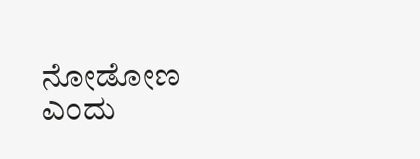ನೋಡೋಣ ಎಂದು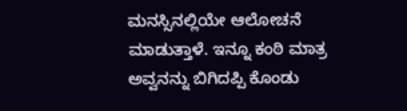ಮನಸ್ಸಿನಲ್ಲಿಯೇ ಆಲೋಚನೆ ಮಾಡುತ್ತಾಳೆ. ಇನ್ನೂ ಕಂಠಿ ಮಾತ್ರ ಅವ್ವನನ್ನು ಬಿಗಿದಪ್ಪಿ ಕೊಂಡು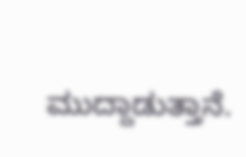ಮುದ್ದಾಡುತ್ತಾನೆ.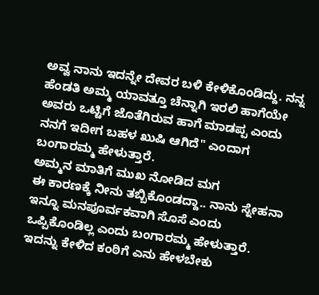ಅವ್ವ ನಾನು ಇದನ್ನೇ ದೇವರ ಬಳಿ ಕೇಳಿಕೊಂಡಿದ್ದು. ನನ್ನ ಹೆಂಡತಿ ಅಮ್ಮ ಯಾವತ್ತೂ ಚೆನ್ನಾಗಿ ಇರಲಿ ಹಾಗೆಯೇ ಅವರು ಒಟ್ಟಿಗೆ ಜೊತೆಗಿರುವ ಹಾಗೆ ಮಾಡಪ್ಪ ಎಂದು ನನಗೆ ಇದೀಗ ಬಹಳ ಖುಷಿ ಆಗಿದೆ" ಎಂದಾಗ ಬಂಗಾರಮ್ಮ ಹೇಳುತ್ತಾರೆ.
ಅಮ್ಮನ ಮಾತಿಗೆ ಮುಖ ನೋಡಿದ ಮಗ
ಈ ಕಾರಣಕ್ಕೆ ನೀನು ತಬ್ಬಿಕೊಂಡದ್ದಾ.. ನಾನು ಸ್ನೇಹನಾ ಇನ್ನೂ ಮನಪೂರ್ವಕವಾಗಿ ಸೊಸೆ ಎಂದು ಒಪ್ಪಿಕೊಂಡಿಲ್ಲ ಎಂದು ಬಂಗಾರಮ್ಮ ಹೇಳುತ್ತಾರೆ. ಇದನ್ನು ಕೇಳಿದ ಕಂಠಿಗೆ ಎನು ಹೇಳಬೇಕು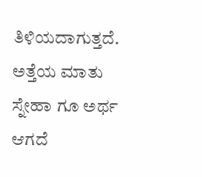ತಿಳಿಯದಾಗುತ್ತದೆ. ಅತ್ತೆಯ ಮಾತು ಸ್ನೇಹಾ ಗೂ ಅರ್ಥ ಆಗದೆ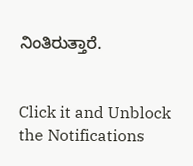ನಿಂತಿರುತ್ತಾರೆ.


Click it and Unblock the Notifications